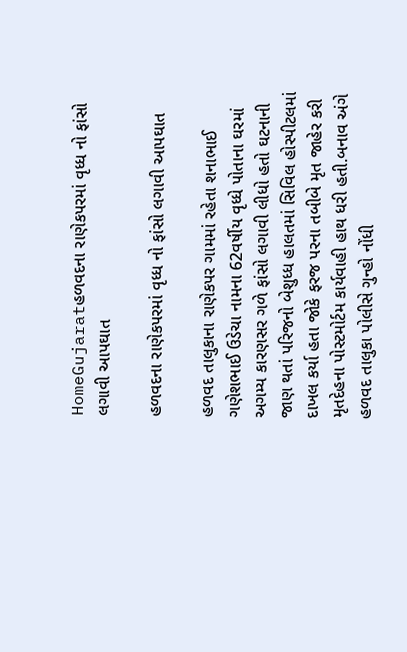HomeGujaratહળવદના રાણેકપરમાં વૃધ્ધ નો ફાંસો લગાવી આપઘાત

હળવદના રાણેકપરમાં વૃધ્ધ નો ફાંસો લગાવી આપઘાત

હળવદ તાલુકાના રાણેકપર ગામમાં રહેતા શનાભાઈ ગણેશભાઈ ઉડેચા નામના 62વર્ષીય વૃધ્ધે પોતાના ઘરમાં અગમ્ય કારણસર ગળે ફાંસો લગાવી લીધો હતો ઘટનાની જાણ થતાં પરિજનો બેશુધ્ધ હાલતમાં સિવિલ હોસ્પીટલમાં દાખલ કર્યા હતા જોકે ફરજ પરના તબીબે મૃત જાહેર કરી મૃતદેહના પોસ્ટમોર્ટમ કાર્યવાહી હાથ ધરી હતી.બનાવ અંગે હળવદ તાલુકા પોલીસે ગુન્હો નોંધી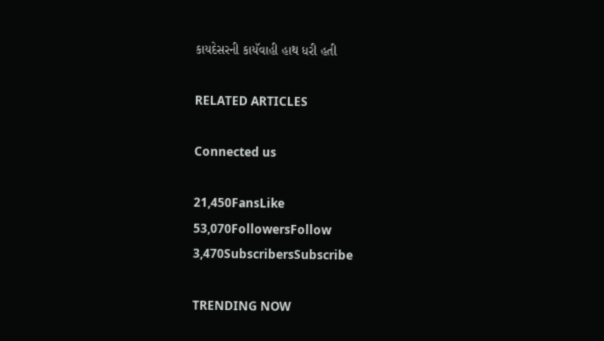કાયદેસરની કાયૅવાહી હાથ ધરી હતી

RELATED ARTICLES

Connected us

21,450FansLike
53,070FollowersFollow
3,470SubscribersSubscribe

TRENDING NOW